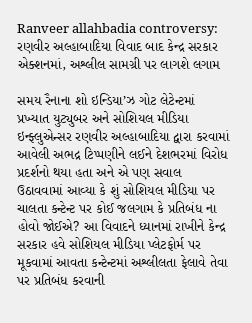Ranveer allahbadia controversy: રણવીર અલ્હાબાદિયા વિવાદ બાદ કેન્દ્ર સરકાર એક્શનમાં, અશ્લીલ સામગ્રી પર લાગશે લગામ

સમય રૈનાના શો ઇન્ડિયા’ઝ ગોટ લેટેન્ટમાં પ્રખ્યાત યુટ્યુબર અને સોશિયલ મીડિયા ઇન્ફ્લુએન્સર રણવીર અલ્હાબાદિયા દ્વારા કરવામાં આવેલી અભદ્ર ટિપ્પણીને લઈને દેશભરમાં વિરોધ પ્રદર્શનો થયા હતા અને એ પણ સવાલ ઉઠાવવામાં આવ્યા કે શું સોશિયલ મીડિયા પર ચાલતા કન્ટેન્ટ પર કોઈ જલગામ કે પ્રતિબંધ ના હોવો જોઈએ? આ વિવાદને ધ્યાનમાં રાખીને કેન્દ્ર સરકાર હવે સોશિયલ મીડિયા પ્લેટફોર્મ પર મૂકવામાં આવતા કન્ટેન્ટમાં અશ્લીલતા ફેલાવે તેવા પર પ્રતિબંધ કરવાની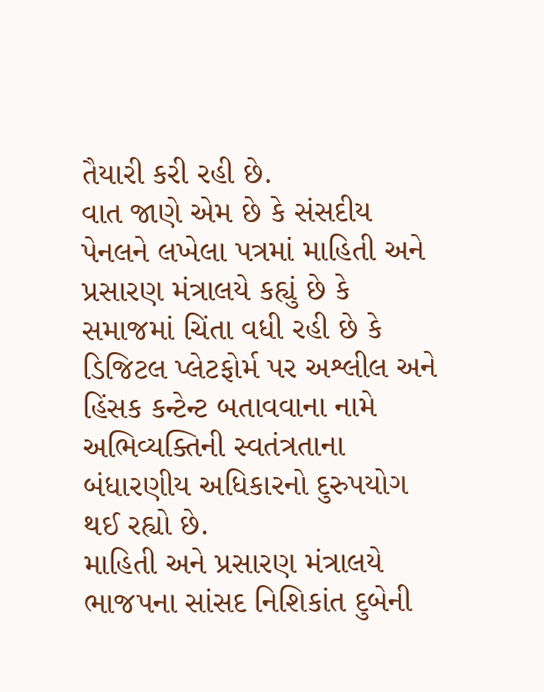તૈયારી કરી રહી છે.
વાત જાણે એમ છે કે સંસદીય પેનલને લખેલા પત્રમાં માહિતી અને પ્રસારણ મંત્રાલયે કહ્યું છે કે સમાજમાં ચિંતા વધી રહી છે કે ડિજિટલ પ્લેટફોર્મ પર અશ્લીલ અને હિંસક કન્ટેન્ટ બતાવવાના નામે અભિવ્યક્તિની સ્વતંત્રતાના બંધારણીય અધિકારનો દુરુપયોગ થઈ રહ્યો છે.
માહિતી અને પ્રસારણ મંત્રાલયે ભાજપના સાંસદ નિશિકાંત દુબેની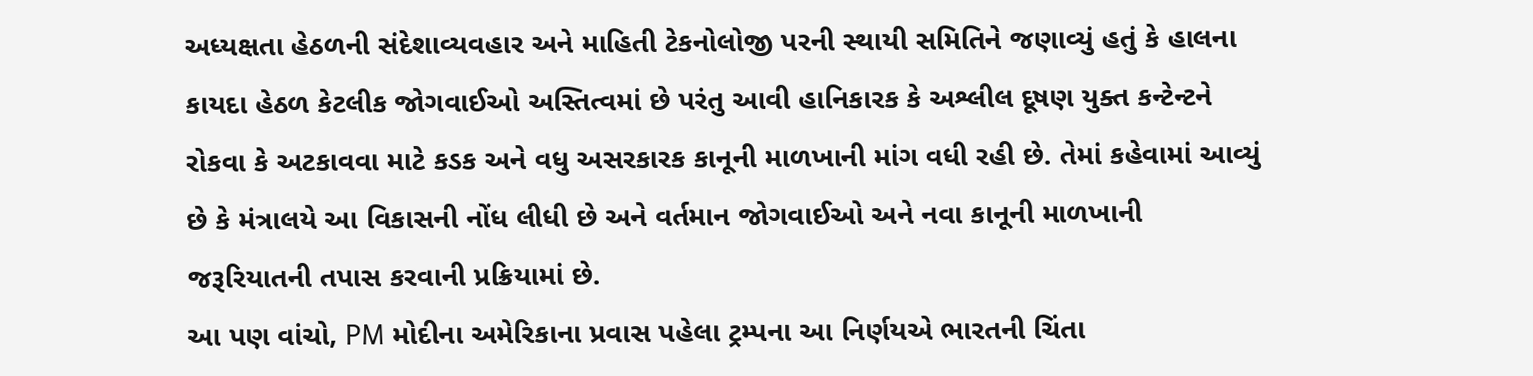અધ્યક્ષતા હેઠળની સંદેશાવ્યવહાર અને માહિતી ટેકનોલોજી પરની સ્થાયી સમિતિને જણાવ્યું હતું કે હાલના કાયદા હેઠળ કેટલીક જોગવાઈઓ અસ્તિત્વમાં છે પરંતુ આવી હાનિકારક કે અશ્લીલ દૂષણ યુક્ત કન્ટેન્ટને રોકવા કે અટકાવવા માટે કડક અને વધુ અસરકારક કાનૂની માળખાની માંગ વધી રહી છે. તેમાં કહેવામાં આવ્યું છે કે મંત્રાલયે આ વિકાસની નોંધ લીધી છે અને વર્તમાન જોગવાઈઓ અને નવા કાનૂની માળખાની જરૂરિયાતની તપાસ કરવાની પ્રક્રિયામાં છે.
આ પણ વાંચો, PM મોદીના અમેરિકાના પ્રવાસ પહેલા ટ્રમ્પના આ નિર્ણયએ ભારતની ચિંતા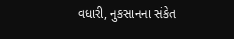વધારી, નુકસાનના સંકેત